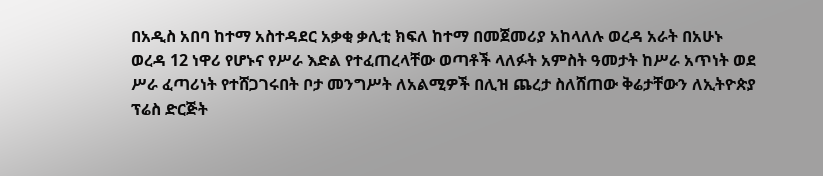በአዲስ አበባ ከተማ አስተዳደር አቃቂ ቃሊቲ ክፍለ ከተማ በመጀመሪያ አከላለሉ ወረዳ አራት በአሁኑ ወረዳ 12 ነዋሪ የሆኑና የሥራ እድል የተፈጠረላቸው ወጣቶች ላለፉት አምስት ዓመታት ከሥራ አጥነት ወደ ሥራ ፈጣሪነት የተሸጋገሩበት ቦታ መንግሥት ለአልሚዎች በሊዝ ጨረታ ስለሸጠው ቅሬታቸውን ለኢትዮጵያ ፕሬስ ድርጅት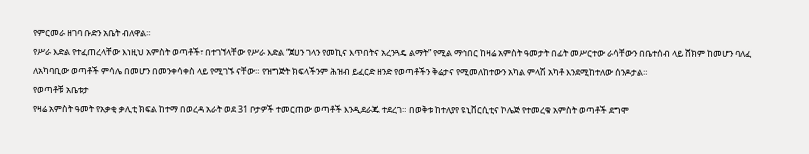የምርመራ ዘገባ ቡድን አቤት ብለዋል።
የሥራ እድል የተፈጠረላቸው እነዚህ አምስት ወጣቶች፣ በተገኘላቸው የሥራ እድል “ጀሀን ገላን የመኪና እጥበትና አረንጓዴ ልማት” የሚል ማኅበር ከዛሬ አምስት ዓመታት በፊት መሥርተው ራሳቸውን በቤተሰብ ላይ ሸክም ከመሆን ባለፈ ለአካባቢው ወጣቶች ምሳሌ በመሆን በመንቀሳቀስ ላይ የሚገኙ ናቸው። የዝግጅት ክፍላችንም ሕዝብ ይፈርድ ዘንድ የወጣቶችን ቅሬታና የሚመለከተውን አካል ምላሽ አካቶ እንደሚከተለው ሰንዶታል።
የወጣቶቹ አቤቱታ
የዛሬ አምስት ዓመት የአቃቂ ቃሊቲ ክፍል ከተማ በወረዳ አራት ወደ 31 ቦታዎች ተመርጠው ወጣቶች እንዲደራጁ ተደረገ። በወቅቱ ከተለያየ ዩኒቨርሲቲና ኮሌጅ የተመረቁ አምስት ወጣቶች ደግሞ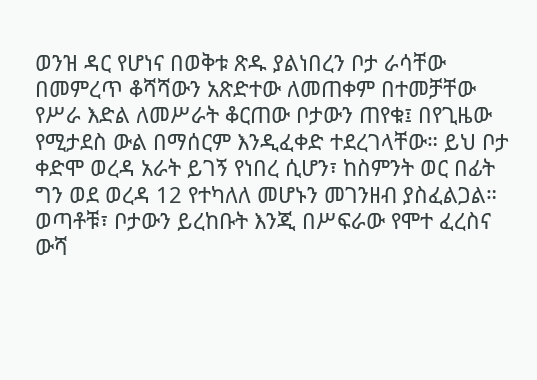ወንዝ ዳር የሆነና በወቅቱ ጽዱ ያልነበረን ቦታ ራሳቸው በመምረጥ ቆሻሻውን አጽድተው ለመጠቀም በተመቻቸው የሥራ እድል ለመሥራት ቆርጠው ቦታውን ጠየቁ፤ በየጊዜው የሚታደስ ውል በማሰርም እንዲፈቀድ ተደረገላቸው። ይህ ቦታ ቀድሞ ወረዳ አራት ይገኝ የነበረ ሲሆን፣ ከስምንት ወር በፊት ግን ወደ ወረዳ 12 የተካለለ መሆኑን መገንዘብ ያስፈልጋል።
ወጣቶቹ፣ ቦታውን ይረከቡት እንጂ በሥፍራው የሞተ ፈረስና ውሻ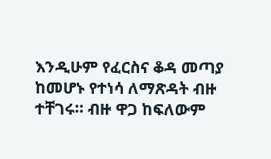እንዲሁም የፈርስና ቆዳ መጣያ ከመሆኑ የተነሳ ለማጽዳት ብዙ ተቸገሩ። ብዙ ዋጋ ከፍለውም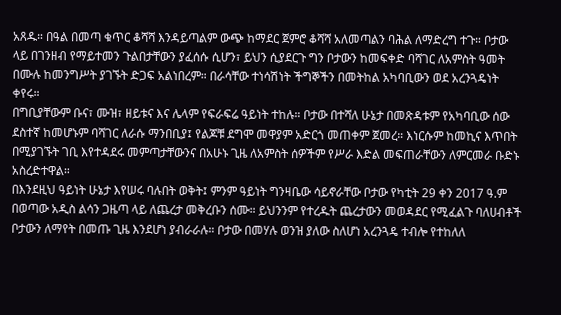አጸዱ። በዓል በመጣ ቁጥር ቆሻሻ እንዳይጣልም ውጭ ከማደር ጀምሮ ቆሻሻ አለመጣልን ባሕል ለማድረግ ተጉ። ቦታው ላይ በገንዘብ የማይተመን ጉልበታቸውን ያፈሰሱ ሲሆን፣ ይህን ሲያደርጉ ግን ቦታውን ከመፍቀድ ባሻገር ለአምስት ዓመት በሙሉ ከመንግሥት ያገኙት ድጋፍ አልነበረም። በራሳቸው ተነሳሽነት ችግኞችን በመትከል አካባቢውን ወደ አረንጓዴነት ቀየሩ።
በግቢያቸውም ቡና፣ ሙዝ፣ ዘይቱና እና ሌላም የፍራፍሬ ዓይነት ተከሉ። ቦታው በተሻለ ሁኔታ በመጽዳቱም የአካባቢው ሰው ደስተኛ ከመሆኑም ባሻገር ለራሱ ማንበቢያ፤ የልጆቹ ደግሞ መዋያም አድርጎ መጠቀም ጀመረ። እነርሱም ከመኪና እጥበት በሚያገኙት ገቢ እየተዳደሩ መምጣታቸውንና በአሁኑ ጊዜ ለአምስት ሰዎችም የሥራ እድል መፍጠራቸውን ለምርመራ ቡድኑ አስረድተዋል።
በእንደዚህ ዓይነት ሁኔታ እየሠሩ ባሉበት ወቅት፤ ምንም ዓይነት ግንዛቤው ሳይኖራቸው ቦታው የካቲት 29 ቀን 2017 ዓ.ም በወጣው አዲስ ልሳን ጋዜጣ ላይ ለጨረታ መቅረቡን ሰሙ። ይህንንም የተረዱት ጨረታውን መወዳደር የሚፈልጉ ባለሀብቶች ቦታውን ለማየት በመጡ ጊዜ እንደሆነ ያብራራሉ። ቦታው በመሃሉ ወንዝ ያለው ስለሆነ አረንጓዴ ተብሎ የተከለለ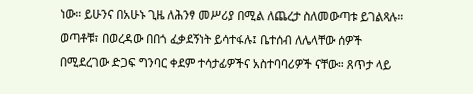ነው። ይሁንና በአሁኑ ጊዜ ለሕንፃ መሥሪያ በሚል ለጨረታ ስለመውጣቱ ይገልጻሉ።
ወጣቶቹ፣ በወረዳው በበጎ ፈቃደኝነት ይሳተፋሉ፤ ቤተሰብ ለሌላቸው ሰዎች በሚደረገው ድጋፍ ግንባር ቀደም ተሳታፊዎችና አስተባባሪዎች ናቸው። ጸጥታ ላይ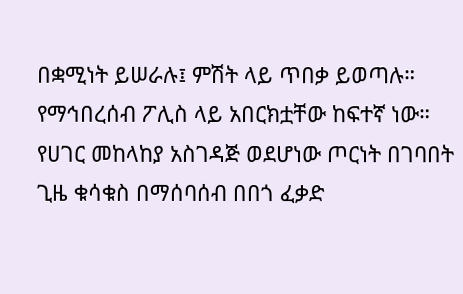በቋሚነት ይሠራሉ፤ ምሽት ላይ ጥበቃ ይወጣሉ። የማኅበረሰብ ፖሊስ ላይ አበርክቷቸው ከፍተኛ ነው። የሀገር መከላከያ አስገዳጅ ወደሆነው ጦርነት በገባበት ጊዜ ቁሳቁስ በማሰባሰብ በበጎ ፈቃድ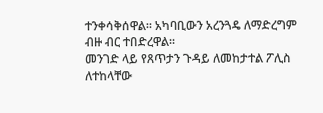ተንቀሳቅሰዋል። አካባቢውን አረንጓዴ ለማድረግም ብዙ ብር ተበድረዋል።
መንገድ ላይ የጸጥታን ጉዳይ ለመከታተል ፖሊስ ለተከላቸው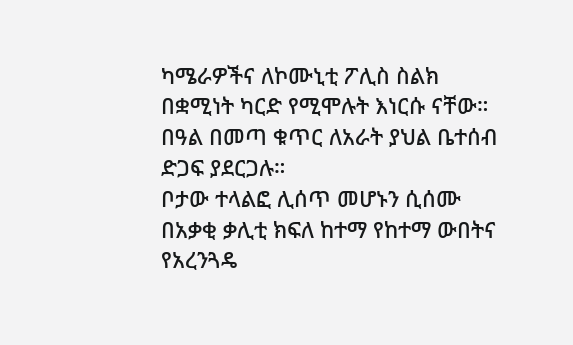ካሜራዎችና ለኮሙኒቲ ፖሊስ ስልክ በቋሚነት ካርድ የሚሞሉት እነርሱ ናቸው። በዓል በመጣ ቁጥር ለአራት ያህል ቤተሰብ ድጋፍ ያደርጋሉ።
ቦታው ተላልፎ ሊሰጥ መሆኑን ሲሰሙ በአቃቂ ቃሊቲ ክፍለ ከተማ የከተማ ውበትና የአረንጓዴ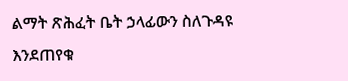ልማት ጽሕፈት ቤት ኃላፊውን ስለጉዳዩ እንደጠየቁ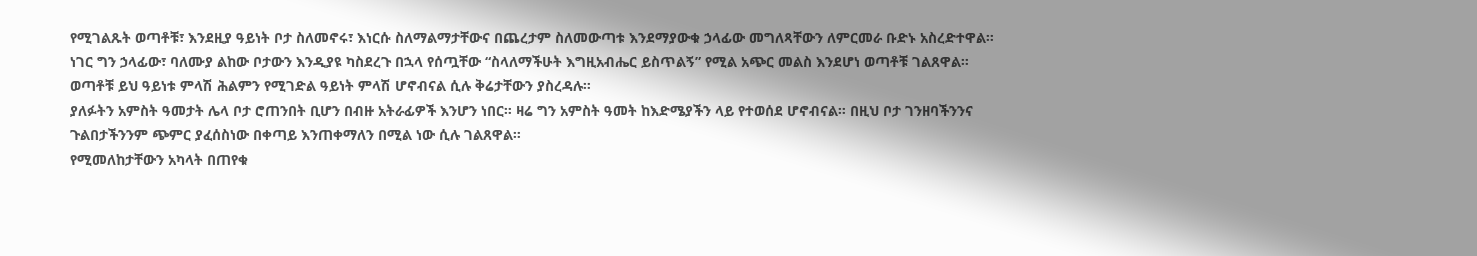የሚገልጹት ወጣቶቹ፣ እንደዚያ ዓይነት ቦታ ስለመኖሩ፣ እነርሱ ስለማልማታቸውና በጨረታም ስለመውጣቱ እንደማያውቁ ኃላፊው መግለጻቸውን ለምርመራ ቡድኑ አስረድተዋል። ነገር ግን ኃላፊው፣ ባለሙያ ልከው ቦታውን እንዲያዩ ካስደረጉ በኋላ የሰጧቸው “ስላለማችሁት እግዚአብሔር ይስጥልኝ” የሚል አጭር መልስ እንደሆነ ወጣቶቹ ገልጸዋል። ወጣቶቹ ይህ ዓይነቱ ምላሽ ሕልምን የሚገድል ዓይነት ምላሽ ሆኖብናል ሲሉ ቅሬታቸውን ያስረዳሉ።
ያለፉትን አምስት ዓመታት ሌላ ቦታ ሮጠንበት ቢሆን በብዙ አትራፊዎች እንሆን ነበር። ዛሬ ግን አምስት ዓመት ከእድሜያችን ላይ የተወሰደ ሆኖብናል። በዚህ ቦታ ገንዘባችንንና ጉልበታችንንም ጭምር ያፈሰስነው በቀጣይ እንጠቀማለን በሚል ነው ሲሉ ገልጸዋል።
የሚመለከታቸውን አካላት በጠየቁ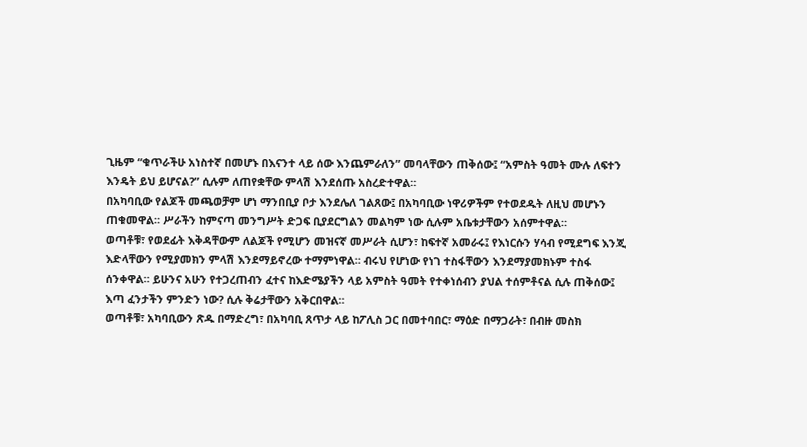ጊዜም “ቁጥራችሁ አነስተኛ በመሆኑ በእናንተ ላይ ሰው እንጨምራለን” መባላቸውን ጠቅሰው፤ “አምስት ዓመት ሙሉ ለፍተን እንዴት ይህ ይሆናል?” ሲሉም ለጠየቋቸው ምላሽ እንደሰጡ አስረድተዋል።
በአካባቢው የልጆች መጫወቻም ሆነ ማንበቢያ ቦታ እንደሌለ ገልጸው፤ በአካባቢው ነዋሪዎችም የተወደዱት ለዚህ መሆኑን ጠቁመዋል። ሥራችን ከምናጣ መንግሥት ድጋፍ ቢያደርግልን መልካም ነው ሲሉም አቤቱታቸውን አሰምተዋል።
ወጣቶቹ፣ የወደፊት እቅዳቸውም ለልጆች የሚሆን መዝናኛ መሥራት ሲሆን፣ ከፍተኛ አመራሩ፤ የእነርሱን ሃሳብ የሚደግፍ እንጂ እድላቸውን የሚያመክን ምላሽ እንደማይኖረው ተማምነዋል። ብሩህ የሆነው የነገ ተስፋቸውን እንደማያመክኑም ተስፋ ሰንቀዋል። ይሁንና አሁን የተጋረጠብን ፈተና ከእድሜያችን ላይ አምስት ዓመት የተቀነሰብን ያህል ተሰምቶናል ሲሉ ጠቅሰው፤ እጣ ፈንታችን ምንድን ነው? ሲሉ ቅሬታቸውን አቅርበዋል።
ወጣቶቹ፣ አካባቢውን ጽዱ በማድረግ፣ በአካባቢ ጸጥታ ላይ ከፖሊስ ጋር በመተባበር፣ ማዕድ በማጋራት፣ በብዙ መስክ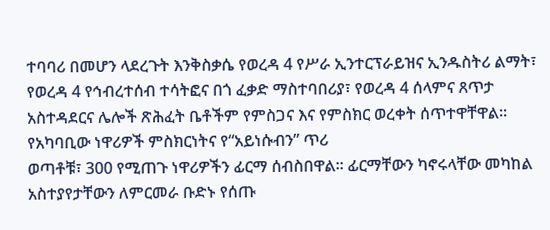ተባባሪ በመሆን ላደረጉት እንቅስቃሴ የወረዳ 4 የሥራ ኢንተርፕራይዝና ኢንዱስትሪ ልማት፣ የወረዳ 4 የኅብረተሰብ ተሳትፎና በጎ ፈቃድ ማስተባበሪያ፣ የወረዳ 4 ሰላምና ጸጥታ አስተዳደርና ሌሎች ጽሕፈት ቤቶችም የምስጋና እና የምስክር ወረቀት ሰጥተዋቸዋል።
የአካባቢው ነዋሪዎች ምስክርነትና የ“አይነሱብን” ጥሪ
ወጣቶቹ፣ 300 የሚጠጉ ነዋሪዎችን ፊርማ ሰብስበዋል። ፊርማቸውን ካኖሩላቸው መካከል አስተያየታቸውን ለምርመራ ቡድኑ የሰጡ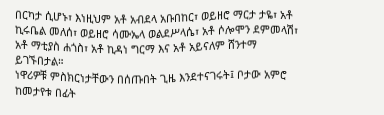በርካታ ሲሆኑ፣ እነዚህም አቶ አብደላ አቡበከር፣ ወይዘሮ ማርታ ታዬ፣ አቶ ኪሩቤል መለሰ፣ ወይዘሮ ሳሙኤላ ወልደሥላሴ፣ አቶ ሶሎሞን ደምመላሽ፣ አቶ ማቲያስ ሐጎስ፣ አቶ ኪዳነ ግርማ እና አቶ አይናለም ሸንተማ ይገኙበታል።
ነዋሪዎቹ ምስክርነታቸውን በሰጡበት ጊዜ እንደተናገሩት፤ ቦታው አምሮ ከመታየቱ በፊት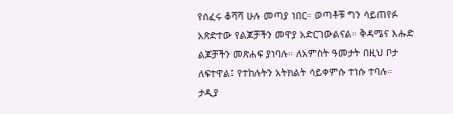የሰፈሩ ቆሻሻ ሁሉ መጣያ ነበር። ወጣቶቹ ግን ሳይጠየፉ አጽድተው የልጆቻችን መዋያ አድርገውልናል። ቅዳሜና እሑድ ልጆቻችን መጽሐፍ ያነባሉ። ለአምስት ዓመታት በዚህ ቦታ ለፍተዋል፤ የተከሉትን አትክልት ሳይቀምሱ ተነሱ ተባሉ። ታዲያ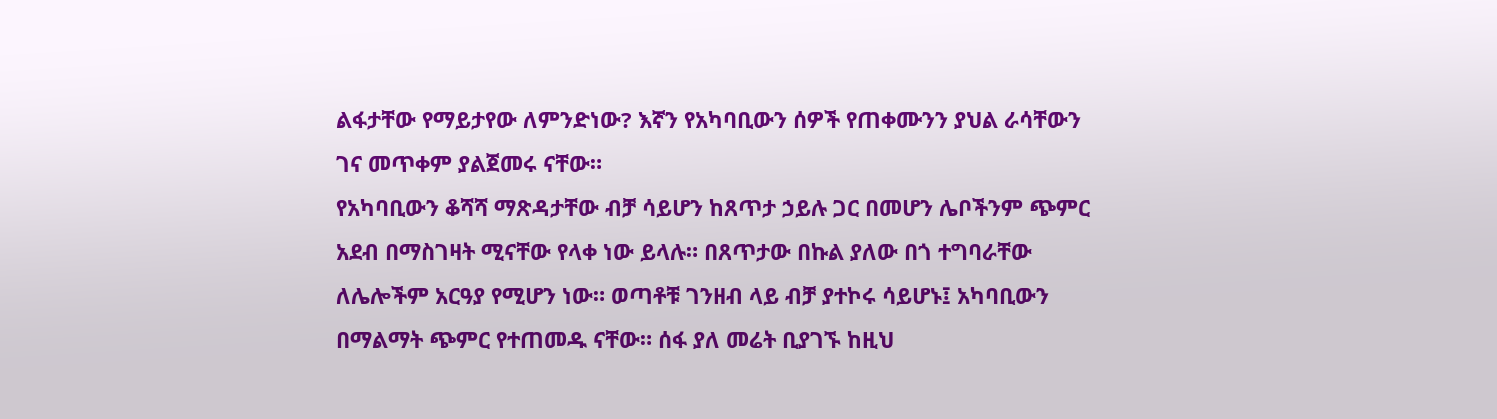ልፋታቸው የማይታየው ለምንድነው? እኛን የአካባቢውን ሰዎች የጠቀሙንን ያህል ራሳቸውን ገና መጥቀም ያልጀመሩ ናቸው።
የአካባቢውን ቆሻሻ ማጽዳታቸው ብቻ ሳይሆን ከጸጥታ ኃይሉ ጋር በመሆን ሌቦችንም ጭምር አደብ በማስገዛት ሚናቸው የላቀ ነው ይላሉ። በጸጥታው በኩል ያለው በጎ ተግባራቸው ለሌሎችም አርዓያ የሚሆን ነው። ወጣቶቹ ገንዘብ ላይ ብቻ ያተኮሩ ሳይሆኑ፤ አካባቢውን በማልማት ጭምር የተጠመዱ ናቸው። ሰፋ ያለ መሬት ቢያገኙ ከዚህ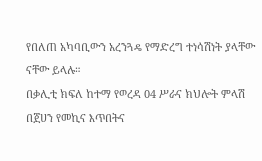የበለጠ አካባቢውን አረንጓዴ የማድረግ ተነሳሽነት ያላቸው ናቸው ይላሉ።
በቃሊቲ ክፍለ ከተማ የወረዳ 04 ሥራና ክህሎት ምላሽ
በጀሀን የመኪና እጥበትና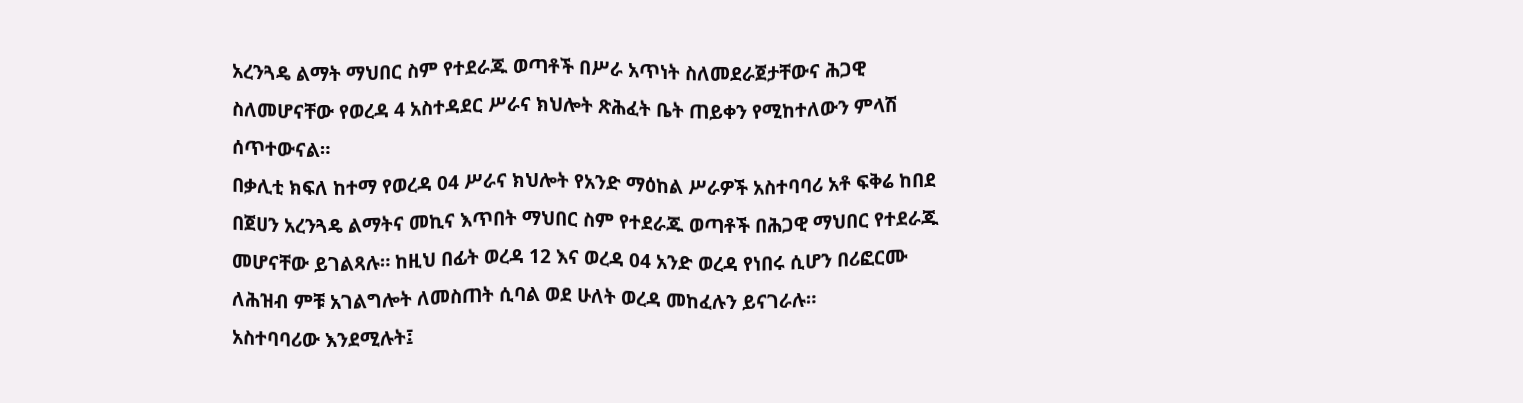አረንጓዴ ልማት ማህበር ስም የተደራጁ ወጣቶች በሥራ አጥነት ስለመደራጀታቸውና ሕጋዊ ስለመሆናቸው የወረዳ 4 አስተዳደር ሥራና ክህሎት ጽሕፈት ቤት ጠይቀን የሚከተለውን ምላሽ ሰጥተውናል።
በቃሊቲ ክፍለ ከተማ የወረዳ 04 ሥራና ክህሎት የአንድ ማዕከል ሥራዎች አስተባባሪ አቶ ፍቅሬ ከበደ በጀሀን አረንጓዴ ልማትና መኪና እጥበት ማህበር ስም የተደራጁ ወጣቶች በሕጋዊ ማህበር የተደራጁ መሆናቸው ይገልጻሉ። ከዚህ በፊት ወረዳ 12 እና ወረዳ 04 አንድ ወረዳ የነበሩ ሲሆን በሪፎርሙ ለሕዝብ ምቹ አገልግሎት ለመስጠት ሲባል ወደ ሁለት ወረዳ መከፈሉን ይናገራሉ።
አስተባባሪው እንደሚሉት፤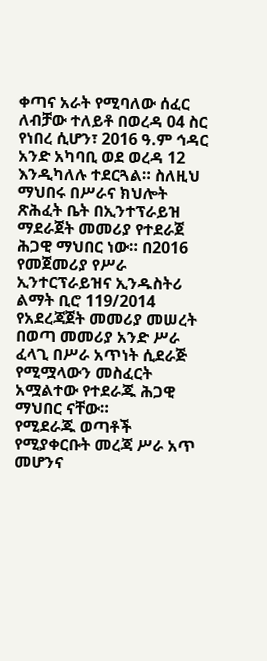ቀጣና አራት የሚባለው ሰፈር ለብቻው ተለይቶ በወረዳ 04 ስር የነበረ ሲሆን፣ 2016 ዓ.ም ኅዳር አንድ አካባቢ ወደ ወረዳ 12 እንዲካለሉ ተደርጓል። ስለዚህ ማህበሩ በሥራና ክህሎት ጽሕፈት ቤት በኢንተፕራይዝ ማደራጀት መመሪያ የተደራጀ ሕጋዊ ማህበር ነው። በ2016 የመጀመሪያ የሥራ ኢንተርፕራይዝና ኢንዱስትሪ ልማት ቢሮ 119/2014 የአደረጃጀት መመሪያ መሠረት በወጣ መመሪያ አንድ ሥራ ፈላጊ በሥራ አጥነት ሲደራጅ የሚሟላውን መስፈርት አሟልተው የተደራጁ ሕጋዊ ማህበር ናቸው።
የሚደራጁ ወጣቶች የሚያቀርቡት መረጃ ሥራ አጥ መሆንና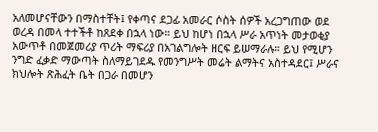አለመሆናቸውን በማስተቸት፤ የቀጣና ደጋፊ አመራር ሶስት ሰዎች አረጋግጠው ወደ ወረዳ በመላ ተተችቶ ከጸደቀ በኋላ ነው። ይህ ከሆነ በኋላ ሥራ አጥነት መታወቂያ አውጥቶ በመጀመሪያ ጥሪት ማፍሪያ በአገልግሎት ዘርፍ ይሠማራሉ። ይህ የሚሆን ንግድ ፈቃድ ማውጣት ስለማይገደዱ የመንግሥት መሬት ልማትና አስተዳደር፤ ሥራና ክህሎት ጽሕፈት ቤት በጋራ በመሆን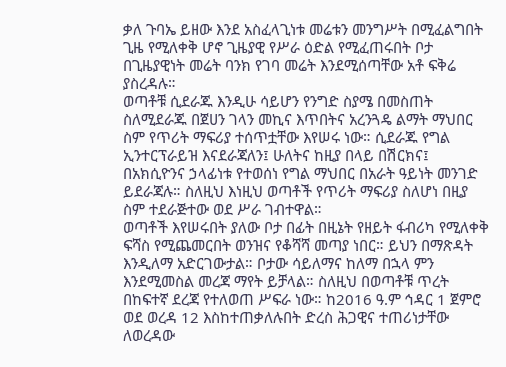ቃለ ጉባኤ ይዘው እንደ አስፈላጊነቱ መሬቱን መንግሥት በሚፈልግበት ጊዜ የሚለቀቅ ሆኖ ጊዜያዊ የሥራ ዕድል የሚፈጠሩበት ቦታ በጊዜያዊነት መሬት ባንክ የገባ መሬት እንደሚሰጣቸው አቶ ፍቅሬ ያስረዳሉ።
ወጣቶቹ ሲደራጁ እንዲሁ ሳይሆን የንግድ ስያሜ በመስጠት ስለሚደራጁ በጀሀን ገላን መኪና እጥበትና አረንጓዴ ልማት ማህበር ስም የጥሪት ማፍሪያ ተሰጥቷቸው እየሠሩ ነው። ሲደራጁ የግል ኢንተርፕራይዝ እናደራጃለን፤ ሁለትና ከዚያ በላይ በሽርክና፤ በአክሲዮንና ኃላፊነቱ የተወሰነ የግል ማህበር በአራት ዓይነት መንገድ ይደራጃሉ። ስለዚህ እነዚህ ወጣቶች የጥሪት ማፍሪያ ስለሆነ በዚያ ስም ተደራጅተው ወደ ሥራ ገብተዋል።
ወጣቶች እየሠሩበት ያለው ቦታ በፊት በዚኔት የዘይት ፋብሪካ የሚለቀቅ ፍሻስ የሚጨመርበት ወንዝና የቆሻሻ መጣያ ነበር። ይህን በማጽዳት እንዲለማ አድርገውታል። ቦታው ሳይለማና ከለማ በኋላ ምን እንደሚመስል መረጃ ማየት ይቻላል። ስለዚህ በወጣቶቹ ጥረት በከፍተኛ ደረጃ የተለወጠ ሥፍራ ነው። ከ2016 ዓ.ም ኅዳር 1 ጀምሮ ወደ ወረዳ 12 እስከተጠቃለሉበት ድረስ ሕጋዊና ተጠሪነታቸው ለወረዳው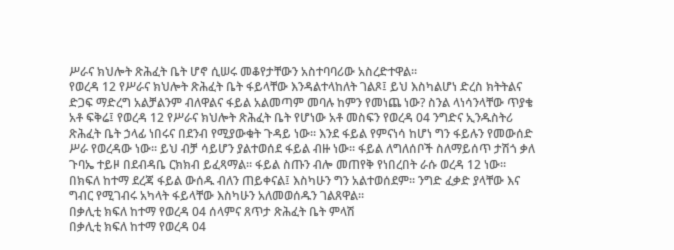ሥራና ክህሎት ጽሕፈት ቤት ሆኖ ሲሠሩ መቆየታቸውን አስተባባሪው አስረድተዋል።
የወረዳ 12 የሥራና ክህሎት ጽሕፈት ቤት ፋይላቸው እንዳልተላከለት ገልጾ፤ ይህ እስካልሆነ ድረስ ክትትልና ድጋፍ ማድረግ አልቻልንም ብለዋልና ፋይል አልመጣም መባሉ ከምን የመነጨ ነው? ስንል ላነሳንላቸው ጥያቄ አቶ ፍቅሬ፤ የወረዳ 12 የሥራና ክህሎት ጽሕፈት ቤት የሆነው አቶ መስፍን የወረዳ 04 ንግድና ኢንዱስትሪ ጽሕፈት ቤት ኃላፊ ነበሩና በደንብ የሚያውቁት ጉዳይ ነው። እንደ ፋይል የምናነሳ ከሆነ ግን ፋይሉን የመውሰድ ሥራ የወረዳው ነው። ይህ ብቻ ሳይሆን ያልተወሰደ ፋይል ብዙ ነው። ፋይል ለግለሰቦች ስለማይሰጥ ታሽጎ ቃለ ጉባኤ ተይዞ በደብዳቤ ርክክብ ይፈጻማል። ፋይል ስጡን ብሎ መጠየቅ የነበረበት ራሱ ወረዳ 12 ነው። በክፍለ ከተማ ደረጃ ፋይል ውሰዱ ብለን ጠይቀናል፤ እስካሁን ግን አልተወሰደም። ንግድ ፈቃድ ያላቸው እና ግብር የሚገብሩ አካላት ፋይላቸው እስካሁን አለመወሰዱን ገልጸዋል።
በቃሊቲ ክፍለ ከተማ የወረዳ 04 ሰላምና ጸጥታ ጽሕፈት ቤት ምላሽ
በቃሊቲ ክፍለ ከተማ የወረዳ 04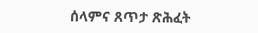ሰላምና ጸጥታ ጽሕፈት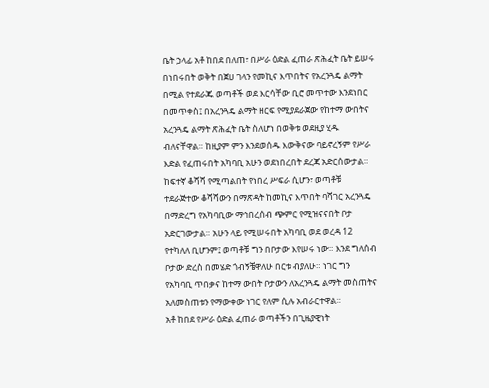ቤት ኃላፊ አቶ ከበደ በለጠ፣ በሥራ ዕድል ፈጠራ ጽሕፈት ቤት ይሠሩ በነበሩበት ወቅት በጀሀ ገላን የመኪና እጥበትና የአረንጓዴ ልማት በሚል የተደራጁ ወጣቶች ወደ እርሳቸው ቢሮ መጥተው እንደነበር በመጥቀስ፤ በአረንጓዴ ልማት ዘርፍ የሚያደራጀው የከተማ ውበትና አረንጓዴ ልማት ጽሕፈት ቤት ስለሆነ በወቅቱ ወደዚያ ሂዱ ብለናቸዋል። ከዚያም ምን እንደወሰዱ እውቅናው ባይኖረኝም የሥራ እድል የፈጠሩበት አካባቢ አሁን ወደነበረበት ደረጃ አድርሰውታል።
ከፍተኛ ቆሻሻ የሚጣልበት የነበረ ሥፍራ ሲሆን፣ ወጣቶቹ ተደራጅተው ቆሻሻውን በማጽዳት ከመኪና እጥበት ባሻገር አረንጓዴ በማድረግ የአካባቢው ማኅበረሰብ ጭምር የሚዝናናበት ቦታ አድርገውታል። አሁን ላይ የሚሠሩበት አካባቢ ወደ ወረዳ 12 የተካለለ ቢሆንም፤ ወጣቶቹ ግን በቦታው እየሠሩ ነው። እንደ ግለሰብ ቦታው ድረስ በመሄድ ጎብኝቼዋለሁ በርቱ ብያለሁ። ነገር ግን የአካባቢ ጥበቃና ከተማ ውበት ቦታውን ለአረንጓዴ ልማት መስጠትና አለመስጠቱን የማውቀው ነገር የለም ሲሉ አብራርተዋል።
አቶ ከበደ የሥራ ዕድል ፈጠራ ወጣቶችን በጊዜያዊነት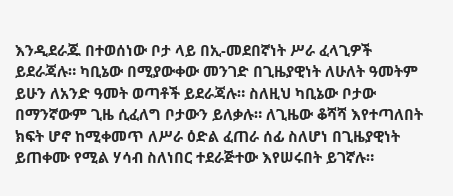እንዲደራጁ በተወሰነው ቦታ ላይ በኢ-መደበኛነት ሥራ ፈላጊዎች ይደራጃሉ። ካቢኔው በሚያውቀው መንገድ በጊዜያዊነት ለሁለት ዓመትም ይሁን ለአንድ ዓመት ወጣቶች ይደራጃሉ። ስለዚህ ካቢኔው ቦታው በማንኛውም ጊዜ ሲፈለግ ቦታውን ይለቃሉ። ለጊዜው ቆሻሻ እየተጣለበት ክፍት ሆኖ ከሚቀመጥ ለሥራ ዕድል ፈጠራ ሰፊ ስለሆነ በጊዜያዊነት ይጠቀሙ የሚል ሃሳብ ስለነበር ተደራጅተው እየሠሩበት ይገኛሉ።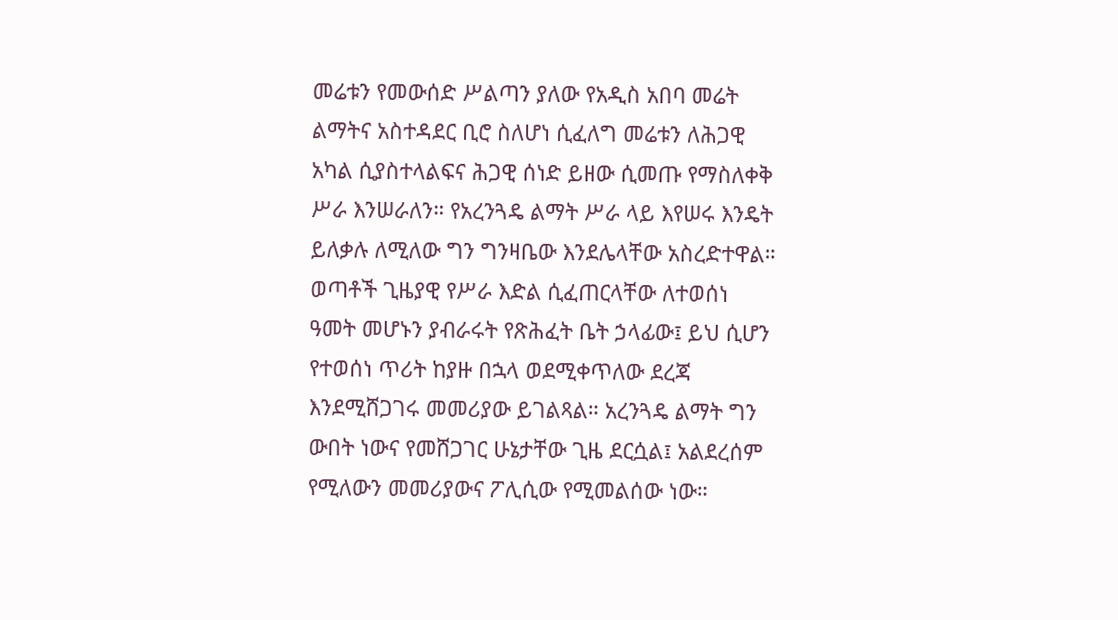መሬቱን የመውሰድ ሥልጣን ያለው የአዲስ አበባ መሬት ልማትና አስተዳደር ቢሮ ስለሆነ ሲፈለግ መሬቱን ለሕጋዊ አካል ሲያስተላልፍና ሕጋዊ ሰነድ ይዘው ሲመጡ የማስለቀቅ ሥራ እንሠራለን። የአረንጓዴ ልማት ሥራ ላይ እየሠሩ እንዴት ይለቃሉ ለሚለው ግን ግንዛቤው እንደሌላቸው አስረድተዋል።
ወጣቶች ጊዜያዊ የሥራ እድል ሲፈጠርላቸው ለተወሰነ ዓመት መሆኑን ያብራሩት የጽሕፈት ቤት ኃላፊው፤ ይህ ሲሆን የተወሰነ ጥሪት ከያዙ በኋላ ወደሚቀጥለው ደረጃ እንደሚሸጋገሩ መመሪያው ይገልጻል። አረንጓዴ ልማት ግን ውበት ነውና የመሸጋገር ሁኔታቸው ጊዜ ደርሷል፤ አልደረሰም የሚለውን መመሪያውና ፖሊሲው የሚመልሰው ነው።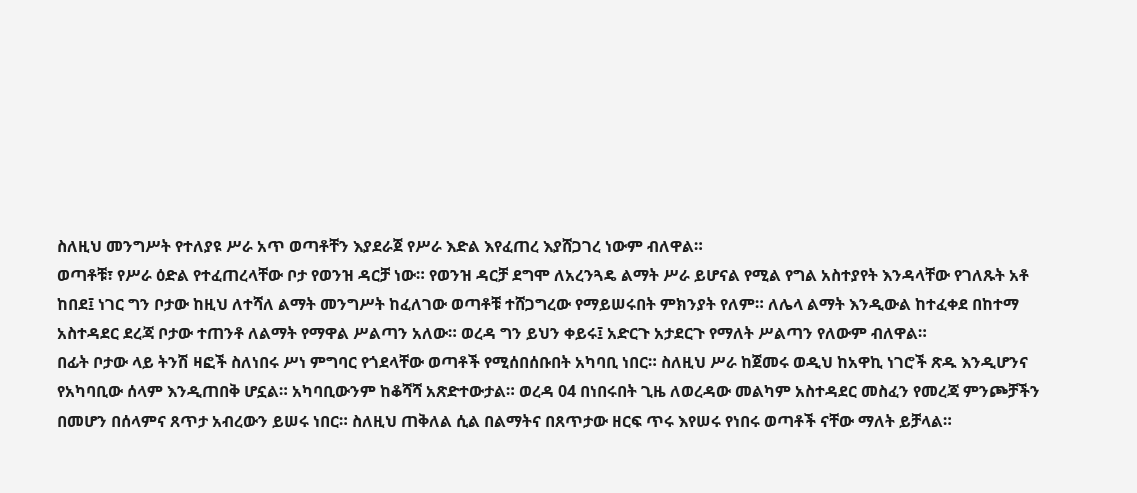ስለዚህ መንግሥት የተለያዩ ሥራ አጥ ወጣቶቸን እያደራጀ የሥራ እድል እየፈጠረ እያሸጋገረ ነውም ብለዋል።
ወጣቶቹ፣ የሥራ ዕድል የተፈጠረላቸው ቦታ የወንዝ ዳርቻ ነው። የወንዝ ዳርቻ ደግሞ ለአረንጓዴ ልማት ሥራ ይሆናል የሚል የግል አስተያየት እንዳላቸው የገለጹት አቶ ከበደ፤ ነገር ግን ቦታው ከዚህ ለተሻለ ልማት መንግሥት ከፈለገው ወጣቶቹ ተሸጋግረው የማይሠሩበት ምክንያት የለም። ለሌላ ልማት እንዲውል ከተፈቀደ በከተማ አስተዳደር ደረጃ ቦታው ተጠንቶ ለልማት የማዋል ሥልጣን አለው። ወረዳ ግን ይህን ቀይሩ፤ አድርጉ አታደርጉ የማለት ሥልጣን የለውም ብለዋል።
በፊት ቦታው ላይ ትንሽ ዛፎች ስለነበሩ ሥነ ምግባር የጎደላቸው ወጣቶች የሚሰበሰቡበት አካባቢ ነበር። ስለዚህ ሥራ ከጀመሩ ወዲህ ከአዋኪ ነገሮች ጽዱ እንዲሆንና የአካባቢው ሰላም እንዲጠበቅ ሆኗል። አካባቢውንም ከቆሻሻ አጽድተውታል። ወረዳ 04 በነበሩበት ጊዜ ለወረዳው መልካም አስተዳደር መስፈን የመረጃ ምንጮቻችን በመሆን በሰላምና ጸጥታ አብረውን ይሠሩ ነበር። ስለዚህ ጠቅለል ሲል በልማትና በጸጥታው ዘርፍ ጥሩ እየሠሩ የነበሩ ወጣቶች ናቸው ማለት ይቻላል።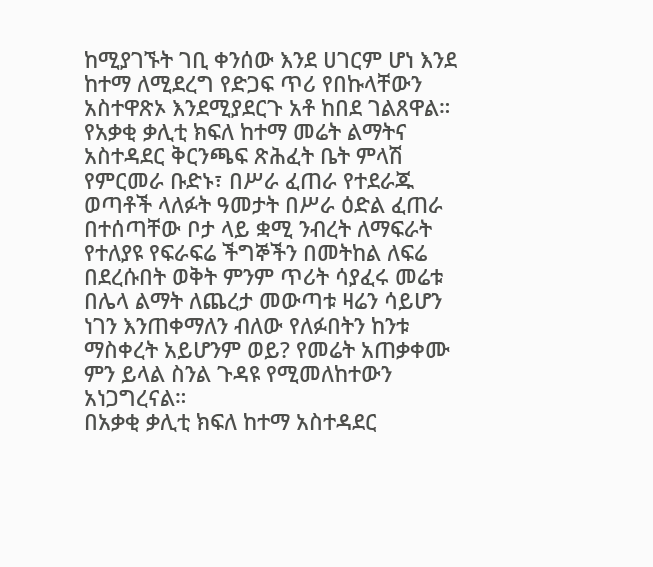ከሚያገኙት ገቢ ቀንሰው እንደ ሀገርም ሆነ እንደ ከተማ ለሚደረግ የድጋፍ ጥሪ የበኩላቸውን አስተዋጽኦ እንደሚያደርጉ አቶ ከበደ ገልጸዋል።
የአቃቂ ቃሊቲ ክፍለ ከተማ መሬት ልማትና አስተዳደር ቅርንጫፍ ጽሕፈት ቤት ምላሽ
የምርመራ ቡድኑ፣ በሥራ ፈጠራ የተደራጁ ወጣቶች ላለፉት ዓመታት በሥራ ዕድል ፈጠራ በተሰጣቸው ቦታ ላይ ቋሚ ንብረት ለማፍራት የተለያዩ የፍራፍሬ ችግኞችን በመትከል ለፍሬ በደረሱበት ወቅት ምንም ጥሪት ሳያፈሩ መሬቱ በሌላ ልማት ለጨረታ መውጣቱ ዛሬን ሳይሆን ነገን እንጠቀማለን ብለው የለፉበትን ከንቱ ማስቀረት አይሆንም ወይ? የመሬት አጠቃቀሙ ምን ይላል ስንል ጉዳዩ የሚመለከተውን አነጋግረናል።
በአቃቂ ቃሊቲ ክፍለ ከተማ አስተዳደር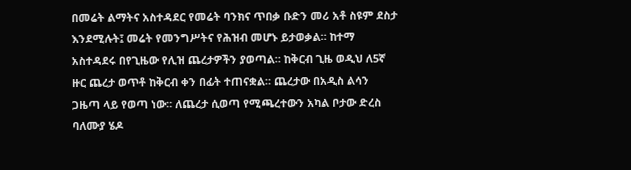በመሬት ልማትና አስተዳደር የመሬት ባንክና ጥበቃ ቡድን መሪ አቶ ስዩም ደስታ እንደሚሉት፤ መሬት የመንግሥትና የሕዝብ መሆኑ ይታወቃል። ከተማ አስተዳደሩ በየጊዜው የሊዝ ጨረታዎችን ያወጣል። ከቅርብ ጊዜ ወዲህ ለ5ኛ ዙር ጨረታ ወጥቶ ከቅርብ ቀን በፊት ተጠናቋል። ጨረታው በአዲስ ልሳን ጋዜጣ ላይ የወጣ ነው። ለጨረታ ሲወጣ የሚጫረተውን አካል ቦታው ድረስ ባለሙያ ሄዶ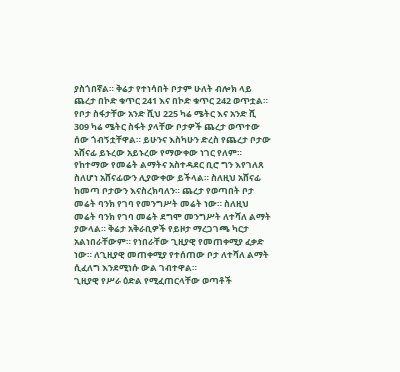ያስጎበኛል። ቅሬታ የተነሳበት ቦታም ሁለት ብሎክ ላይ ጨረታ በኮድ ቁጥር 241 እና በኮድ ቁጥር 242 ወጥቷል። የቦታ ስፋታቸው አንድ ሺህ 225 ካሬ ሜትር እና አንድ ሺ 309 ካሬ ሜትር ስፋት ያላቸው ቦታዎች ጨረታ ወጥተው ሰው ጎብኝቷቸዋል። ይሁንና እስካሁን ድረስ የጨረታ ቦታው አሸናፊ ይኑረው አይኑረው የማውቀው ነገር የለም።
የከተማው የመሬት ልማትና አስተዳደር ቢሮ ግን እየገለጸ ስለሆነ አሸናፊውን ሊያውቀው ይችላል። ስለዚህ አሸናፊ ከመጣ ቦታውን እናስረክባለን። ጨረታ የወጣበት ቦታ መሬት ባንክ የገባ የመንግሥት መሬት ነው። ስለዚህ መሬት ባንክ የገባ መሬት ደግሞ መንግሥት ለተሻለ ልማት ያውላል። ቅሬታ አቅራቢዎች የይዞታ ማረጋገጫ ካርታ አልነበራቸውም። የነበራቸው ጊዚያዊ የመጠቀሚያ ፈቃድ ነው። ለጊዚያዊ መጠቀሚያ የተሰጠው ቦታ ለተሻለ ልማት ሲፈለግ እንደሚነሱ ውል ገብተዋል።
ጊዚያዊ የሥራ ዕድል የሚፈጠርላቸው ወጣቶች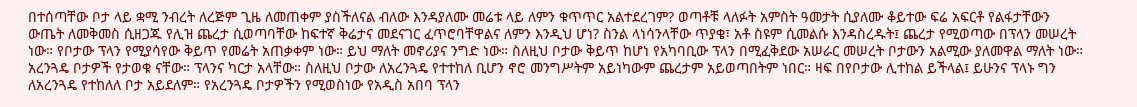በተሰጣቸው ቦታ ላይ ቋሚ ንብረት ለረጅም ጊዜ ለመጠቀም ያስችለናል ብለው እንዳያለሙ መሬቱ ላይ ለምን ቁጥጥር አልተደረገም? ወጣቶቹ ላለፉት አምስት ዓመታት ሲያለሙ ቆይተው ፍሬ አፍርቶ የልፋታቸውን ውጤት ለመቅመስ ሲዘጋጁ የሊዝ ጨረታ ሲወጣባቸው ከፍተኛ ቅሬታና መደናገር ፈጥሮባቸዋልና ለምን እንዲህ ሆነ? ስንል ላነሳንላቸው ጥያቄ፣ አቶ ስዩም ሲመልሱ እንዳስረዱት፤ ጨረታ የሚወጣው በፕላን መሠረት ነው። የቦታው ፕላን የሚያሳየው ቅይጥ የመሬት አጠቃቀም ነው። ይህ ማለት መኖሪያና ንግድ ነው። ስለዚህ ቦታው ቅይጥ ከሆነ የአካባቢው ፕላን በሚፈቅደው አሠራር መሠረት ቦታውን አልሚው ያለመዋል ማለት ነው።
አረንጓዴ ቦታዎች የታወቁ ናቸው። ፕላንና ካርታ አላቸው። ስለዚህ ቦታው ለአረንጓዴ የተተከለ ቢሆን ኖሮ መንግሥትም አይነካውም ጨረታም አይወጣበትም ነበር። ዛፍ በየቦታው ሊተከል ይችላል፤ ይሁንና ፕላኑ ግን ለአረንጓዴ የተከለለ ቦታ አይደለም። የአረንጓዴ ቦታዎችን የሚወስነው የአዲስ አበባ ፕላን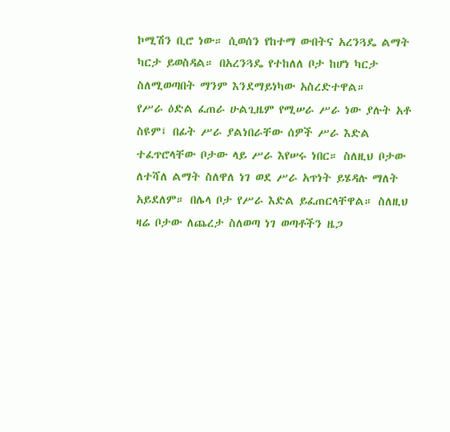ኮሚሽን ቢሮ ነው። ሲወሰን የከተማ ውበትና አረንጓዴ ልማት ካርታ ይወስዳል። በአረንጓዴ የተከለለ ቦታ ከሆነ ካርታ ስለሚወጣበት ማንም እንደማይነካው አስረድተዋል።
የሥራ ዕድል ፈጠራ ሁልጊዜም የሚሠራ ሥራ ነው ያሉት አቶ ስዩም፤ በፊት ሥራ ያልነበራቸው ሰዎች ሥራ እድል ተፈጥሮላቸው ቦታው ላይ ሥራ እየሠሩ ነበር። ስለዚህ ቦታው ለተሻለ ልማት ስለዋለ ነገ ወደ ሥራ አጥነት ይሄዳሉ ማለት አይደለም። በሌላ ቦታ የሥራ እድል ይፈጠርላቸዋል። ስለዚህ ዛሬ ቦታው ለጨረታ ስለወጣ ነገ ወጣቶችን ዜጋ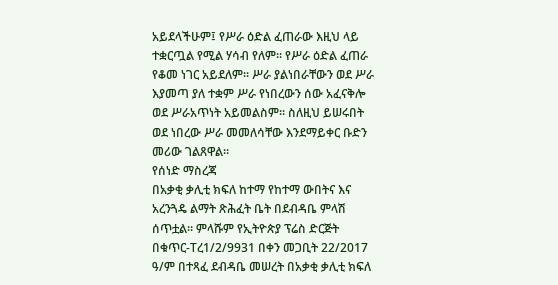አይደላችሁም፤ የሥራ ዕድል ፈጠራው እዚህ ላይ ተቋርጧል የሚል ሃሳብ የለም። የሥራ ዕድል ፈጠራ የቆመ ነገር አይደለም። ሥራ ያልነበራቸውን ወደ ሥራ እያመጣ ያለ ተቋም ሥራ የነበረውን ሰው አፈናቅሎ ወደ ሥራአጥነት አይመልስም። ስለዚህ ይሠሩበት ወደ ነበረው ሥራ መመለሳቸው እንደማይቀር ቡድን መሪው ገልጸዋል።
የሰነድ ማስረጃ
በአቃቂ ቃሊቲ ክፍለ ከተማ የከተማ ውበትና እና አረንጓዴ ልማት ጽሕፈት ቤት በደብዳቤ ምላሽ ሰጥቷል። ምላሹም የኢትዮጵያ ፕሬስ ድርጅት በቁጥር-Tረ1/2/9931 በቀን መጋቢት 22/2017 ዓ/ም በተጻፈ ደብዳቤ መሠረት በአቃቂ ቃሊቲ ክፍለ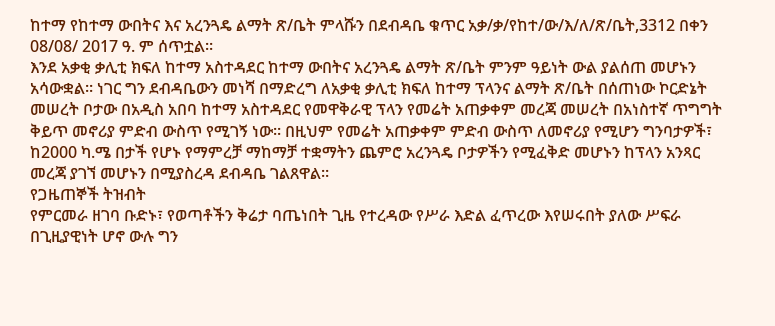ከተማ የከተማ ውበትና እና አረንጓዴ ልማት ጽ/ቤት ምላሹን በደብዳቤ ቁጥር አቃ/ቃ/የከተ/ው/እ/ለ/ጽ/ቤት,3312 በቀን 08/08/ 2017 ዓ. ም ሰጥቷል።
እንደ አቃቂ ቃሊቲ ክፍለ ከተማ አስተዳደር ከተማ ውበትና አረንጓዴ ልማት ጽ/ቤት ምንም ዓይነት ውል ያልሰጠ መሆኑን አሳውቋል። ነገር ግን ደብዳቤውን መነሻ በማድረግ ለአቃቂ ቃሊቲ ክፍለ ከተማ ፕላንና ልማት ጽ/ቤት በሰጠነው ኮርድኔት መሠረት ቦታው በአዲስ አበባ ከተማ አስተዳደር የመዋቅራዊ ፕላን የመሬት አጠቃቀም መረጃ መሠረት በአነስተኛ ጥግግት ቅይጥ መኖሪያ ምድብ ውስጥ የሚገኝ ነው። በዚህም የመሬት አጠቃቀም ምድብ ውስጥ ለመኖሪያ የሚሆን ግንባታዎች፣ ከ2000 ካ.ሜ በታች የሆኑ የማምረቻ ማከማቻ ተቋማትን ጨምሮ አረንጓዴ ቦታዎችን የሚፈቅድ መሆኑን ከፕላን አንጻር መረጃ ያገኘ መሆኑን በሚያስረዳ ደብዳቤ ገልጸዋል።
የጋዜጠኞች ትዝብት
የምርመራ ዘገባ ቡድኑ፣ የወጣቶችን ቅሬታ ባጤነበት ጊዜ የተረዳው የሥራ እድል ፈጥረው እየሠሩበት ያለው ሥፍራ በጊዚያዊነት ሆኖ ውሉ ግን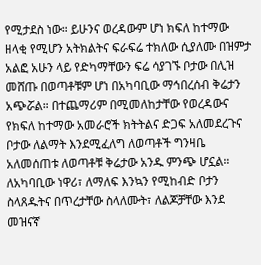የሚታደስ ነው። ይሁንና ወረዳውም ሆነ ክፍለ ከተማው ዘላቂ የሚሆን አትክልትና ፍራፍሬ ተክለው ሲያለሙ በዝምታ አልፎ አሁን ላይ የድካማቸውን ፍሬ ሳያገኙ ቦታው በሊዝ መሸጡ በወጣቶቹም ሆነ በአካባቢው ማኅበረሰብ ቅሬታን አጭሯል። በተጨማሪም በሚመለከታቸው የወረዳውና የክፍለ ከተማው አመራሮች ክትትልና ድጋፍ አለመደረጉና ቦታው ለልማት እንደሚፈለግ ለወጣቶች ግንዛቤ አለመሰጠቱ ለወጣቶቹ ቅሬታው አንዱ ምንጭ ሆኗል።
ለአካባቢው ነዋሪ፣ ለማለፍ እንኳን የሚከብድ ቦታን ስላጸዱትና በጥረታቸው ስላለሙት፣ ለልጆቻቸው እንደ መዝናኛ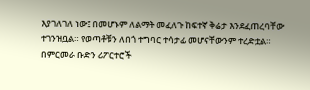እያገለገለ ነው፤ በመሆኑም ለልማት መፈለጉ ከፍተኛ ቅሬታ እንደፈጠረባቸው ተገንዝቧል። የወጣቶቹን ለበጎ ተግባር ተሳታፊ መሆናቸውንም ተረድቷል።
በምርመራ ቡድን ሪፖርተሮች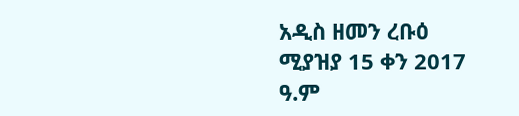አዲስ ዘመን ረቡዕ ሚያዝያ 15 ቀን 2017 ዓ.ም